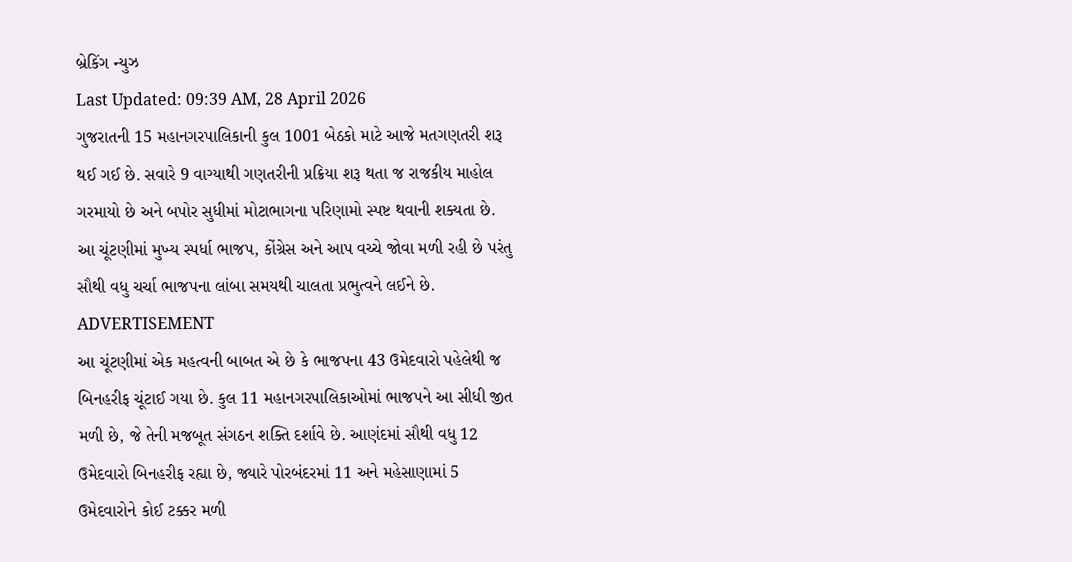બ્રેકિંગ ન્યુઝ
Last Updated: 09:39 AM, 28 April 2026
ગુજરાતની 15 મહાનગરપાલિકાની કુલ 1001 બેઠકો માટે આજે મતગણતરી શરૂ થઈ ગઈ છે. સવારે 9 વાગ્યાથી ગણતરીની પ્રક્રિયા શરૂ થતા જ રાજકીય માહોલ ગરમાયો છે અને બપોર સુધીમાં મોટાભાગના પરિણામો સ્પષ્ટ થવાની શક્યતા છે. આ ચૂંટણીમાં મુખ્ય સ્પર્ધા ભાજપ, કોંગ્રેસ અને આપ વચ્ચે જોવા મળી રહી છે પરંતુ સૌથી વધુ ચર્ચા ભાજપના લાંબા સમયથી ચાલતા પ્રભુત્વને લઈને છે.
ADVERTISEMENT
આ ચૂંટણીમાં એક મહત્વની બાબત એ છે કે ભાજપના 43 ઉમેદવારો પહેલેથી જ બિનહરીફ ચૂંટાઈ ગયા છે. કુલ 11 મહાનગરપાલિકાઓમાં ભાજપને આ સીધી જીત મળી છે, જે તેની મજબૂત સંગઠન શક્તિ દર્શાવે છે. આણંદમાં સૌથી વધુ 12 ઉમેદવારો બિનહરીફ રહ્યા છે, જ્યારે પોરબંદરમાં 11 અને મહેસાણામાં 5 ઉમેદવારોને કોઈ ટક્કર મળી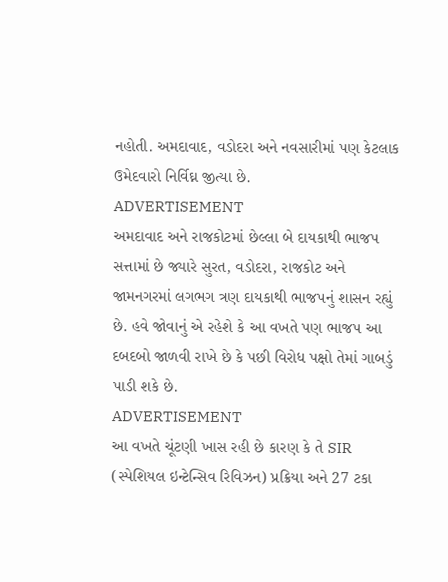નહોતી. અમદાવાદ, વડોદરા અને નવસારીમાં પણ કેટલાક ઉમેદવારો નિર્વિઘ્ન જીત્યા છે.
ADVERTISEMENT
અમદાવાદ અને રાજકોટમાં છેલ્લા બે દાયકાથી ભાજપ સત્તામાં છે જ્યારે સુરત, વડોદરા, રાજકોટ અને જામનગરમાં લગભગ ત્રણ દાયકાથી ભાજપનું શાસન રહ્યું છે. હવે જોવાનું એ રહેશે કે આ વખતે પણ ભાજપ આ દબદબો જાળવી રાખે છે કે પછી વિરોધ પક્ષો તેમાં ગાબડું પાડી શકે છે.
ADVERTISEMENT
આ વખતે ચૂંટણી ખાસ રહી છે કારણ કે તે SIR (સ્પેશિયલ ઇન્ટેન્સિવ રિવિઝન) પ્રક્રિયા અને 27 ટકા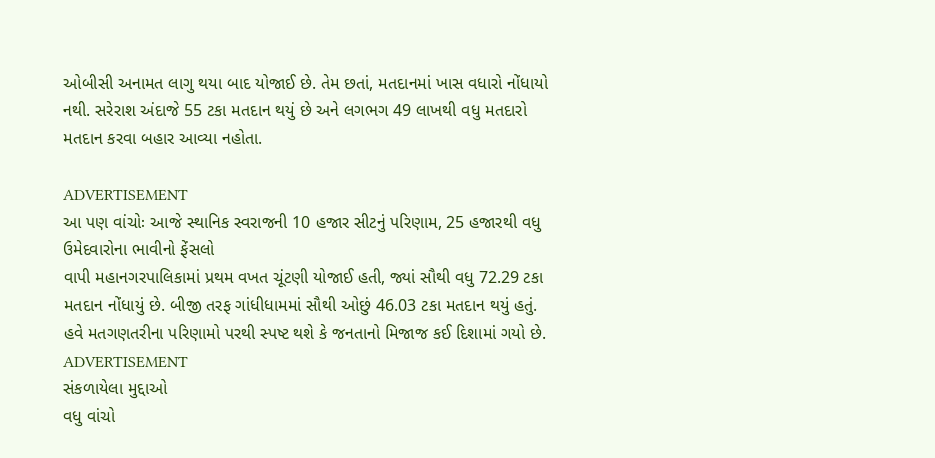ઓબીસી અનામત લાગુ થયા બાદ યોજાઈ છે. તેમ છતાં, મતદાનમાં ખાસ વધારો નોંધાયો નથી. સરેરાશ અંદાજે 55 ટકા મતદાન થયું છે અને લગભગ 49 લાખથી વધુ મતદારો મતદાન કરવા બહાર આવ્યા નહોતા.

ADVERTISEMENT
આ પણ વાંચોઃ આજે સ્થાનિક સ્વરાજની 10 હજાર સીટનું પરિણામ, 25 હજારથી વધુ ઉમેદવારોના ભાવીનો ફેંસલો
વાપી મહાનગરપાલિકામાં પ્રથમ વખત ચૂંટણી યોજાઈ હતી, જ્યાં સૌથી વધુ 72.29 ટકા મતદાન નોંધાયું છે. બીજી તરફ ગાંધીધામમાં સૌથી ઓછું 46.03 ટકા મતદાન થયું હતું. હવે મતગણતરીના પરિણામો પરથી સ્પષ્ટ થશે કે જનતાનો મિજાજ કઈ દિશામાં ગયો છે.
ADVERTISEMENT
સંકળાયેલા મુદ્દાઓ
વધુ વાંચો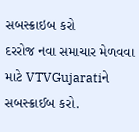સબસ્ક્રાઇબ કરો
દરરોજ નવા સમાચાર મેળવવા માટે VTVGujaratiને સબસ્ક્રાઈબ કરો.